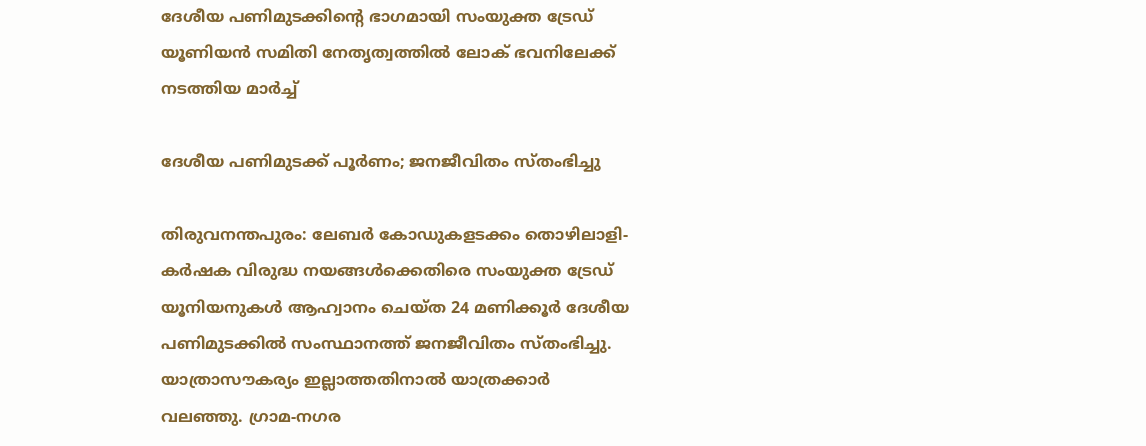ദേശീയ പണിമുടക്കിന്റെ ഭാഗമായി സംയുക്ത ട്രേഡ് യൂണിയൻ സമിതി നേതൃത്വത്തിൽ ലോക് ഭവനിലേക്ക് നടത്തിയ മാർച്ച്

ദേശീയ പണിമുടക്ക് പൂർണം; ജനജീവിതം സ്തംഭിച്ചു

തിരുവനന്തപുരം: ലേബർ കോഡുകളടക്കം തൊഴിലാളി-കർഷക വിരുദ്ധ നയങ്ങൾക്കെതിരെ സംയുക്ത ട്രേഡ് യൂനിയനുകൾ ആഹ്വാനം ചെയ്ത 24 മണിക്കൂർ ദേശീയ പണിമുടക്കിൽ സംസ്ഥാനത്ത് ജനജീവിതം സ്തംഭിച്ചു. യാത്രാസൗകര്യം ഇല്ലാത്തതിനാൽ യാത്രക്കാർ വലഞ്ഞു. ഗ്രാമ-നഗര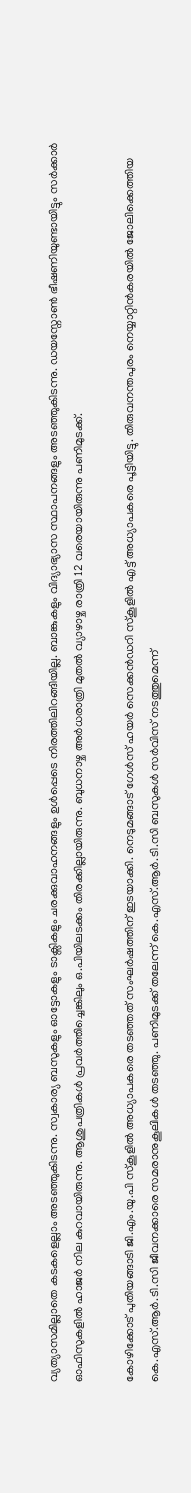വ്യത്യാസമില്ലാതെ കടകളെല്ലാം അടഞ്ഞുകിടന്നു. സ്വകാര്യ ബസുകളും ഓട്ടോകളും ടാക്സികളും ചരക്കുവാഹനങ്ങളും ഉൾപ്പെടെ നിരത്തിലിറങ്ങിയില്ല. ബാങ്കുകളും വിദ്യാഭ്യാസ സ്ഥാപനങ്ങളും അടഞ്ഞുകിടന്നു. ഡയസ്നോൺ ഭീഷണിയുണ്ടായിട്ടും സർക്കാർ ഓഫിസുകളിൽ ഹാജർ നില കുറവായിരുന്നു. ആശുപത്രികൾ പ്രവർത്തിച്ചെങ്കിലും ഒ.പിയിലടക്കം തിരക്കില്ലായിരുന്നു. ബുധനാഴ്ച അർധരാത്രി മുതൽ വ്യാഴാഴ്ച രാത്രി 12 വരെയായിരുന്നു പണിമുടക്ക്.

കോഴിക്കോട് പുതിയങ്ങാടി ജി.എം.യു.പി സ്‌കൂളില്‍ അധ്യാപകരെ തടഞ്ഞത് സംഘർഷത്തിന് ഇടയാക്കി. നെടുമങ്ങാട് ഗേൾസ് ഹയർ സെക്കൻഡറി സ്കൂളിൽ എട്ട് അധ്യാപകരെ പൂട്ടിയിട്ടു. തിരുവനന്തപുരം നെയ്യാറ്റിൻകരയിൽ ജോലിക്കെത്തിയ കെ.എസ്.ആർ.ടി.സി ജീവനക്കാരെ സമരാനുകൂലികൾ തടഞ്ഞു. പണിമുടക്ക് തലേന്ന് കെ.എസ്.ആർ.ടി.സി ബസുകൾ സർവിസ് നടത്തുമെന്ന്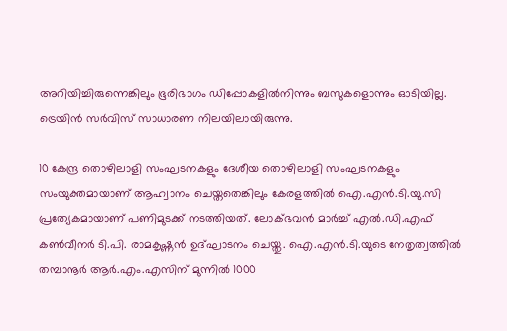അറിയിച്ചിരുന്നെങ്കിലും ഭൂരിഭാഗം ഡിപ്പോകളിൽനിന്നും ബസുകളൊന്നും ഓടിയില്ല. ട്രെയിൻ സർവിസ് സാധാരണ നിലയിലായിരുന്നു.

10 കേന്ദ്ര തൊഴിലാളി സംഘടനകളും ദേശീയ തൊഴിലാളി സംഘടനകളും സംയുക്തമായാണ് ആഹ്വാനം ചെയ്തതെങ്കിലും കേരളത്തിൽ ഐ.എൻ.ടി.യു.സി പ്രത്യേകമായാണ് പണിമുടക്ക് നടത്തിയത്. ലോക്ഭവൻ മാർച്ച് എൽ.ഡി.എഫ് കൺവീനർ ടി.പി. രാമകൃഷ്ണൻ ഉദ്ഘാടനം ചെയ്തു. ഐ.എൻ.ടി.യുടെ നേതൃത്വത്തിൽ തമ്പാനൂര്‍ ആർ.എം.എസിന് മുന്നിൽ 1000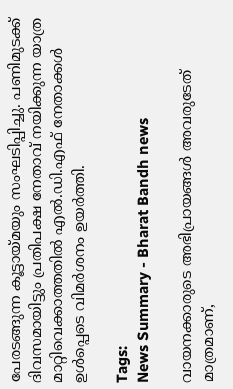പേരടങ്ങുന്ന കൂട്ടായ്മയും സംഘടിപ്പിച്ചു. പണിമുടക്ക് ദിവസമായിട്ടും പ്രതിപക്ഷ നേതാവ് നയിക്കുന്ന യാത്ര മാറ്റിവെക്കാത്തതിൽ എൽ.ഡി.എഫ് നേതാക്കൾ ഉൾപ്പെടെ വിമർശനം ഉയർത്തി.

Tags:
News Summary - Bharat Bandh news

വായനക്കാരുടെ അഭിപ്രായങ്ങള്‍ അവരുടേത് മാത്രമാണ്,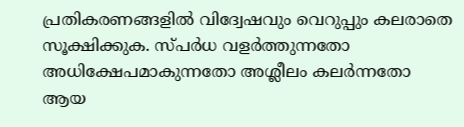പ്രതികരണങ്ങളിൽ വിദ്വേഷവും വെറുപ്പും കലരാതെ സൂക്ഷിക്കുക. സ്പർധ വളർത്തുന്നതോ അധിക്ഷേപമാകുന്നതോ അശ്ലീലം കലർന്നതോ ആയ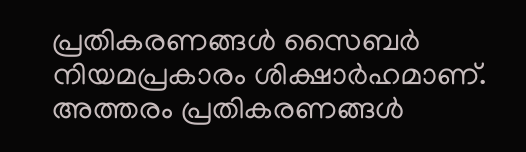പ്രതികരണങ്ങൾ സൈബർ നിയമപ്രകാരം ശിക്ഷാർഹമാണ്. അത്തരം പ്രതികരണങ്ങൾ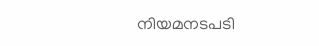നിയമനടപടി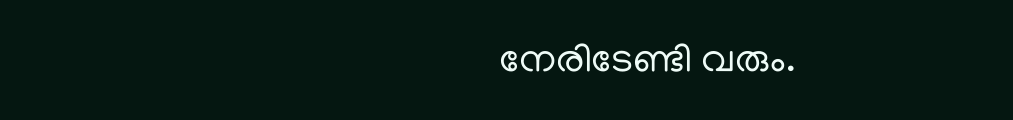നേരിടേണ്ടി വരും.